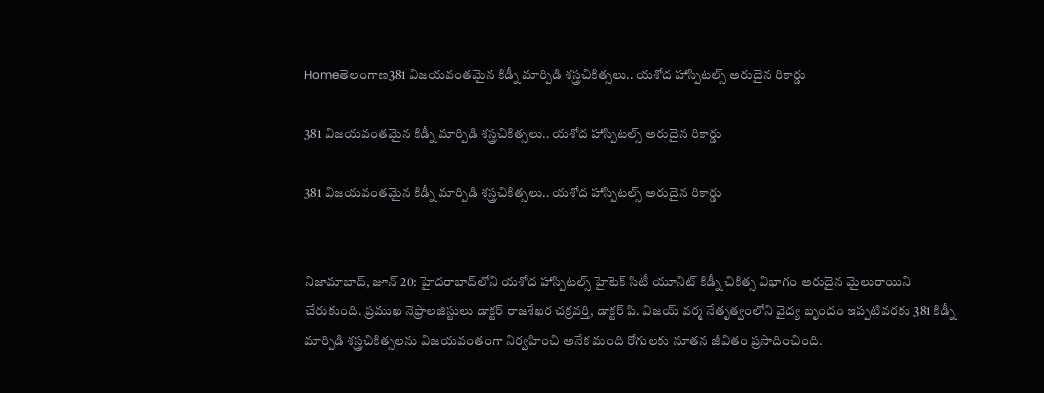Homeతెలంగాణ381 విజయవంతమైన కిడ్నీ మార్పిడి శస్త్రచికిత్సలు.. యశోద హాస్పిటల్స్ అరుదైన రికార్డు

381 విజయవంతమైన కిడ్నీ మార్పిడి శస్త్రచికిత్సలు.. యశోద హాస్పిటల్స్ అరుదైన రికార్డు

381 విజయవంతమైన కిడ్నీ మార్పిడి శస్త్రచికిత్సలు.. యశోద హాస్పిటల్స్ అరుదైన రికార్డు


నిజామాబాద్, జూన్ 20: హైదరాబాద్‌లోని యశోద హాస్పిటల్స్ హైటెక్ సిటీ యూనిట్ కిడ్నీ చికిత్స విభాగం అరుదైన మైలురాయిని చేరుకుంది. ప్రముఖ నెఫ్రాలజిస్టులు డాక్టర్ రాజశేఖర చక్రవర్తి, డాక్టర్ పి. విజయ్ వర్మ నేతృత్వంలోని వైద్య బృందం ఇప్పటివరకు 381 కిడ్నీ మార్పిడి శస్త్రచికిత్సలను విజయవంతంగా నిర్వహించి అనేక మంది రోగులకు నూతన జీవితం ప్రసాదించింది.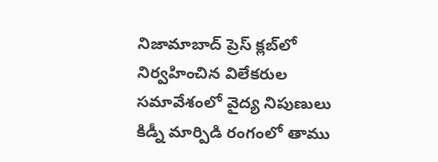నిజామాబాద్ ప్రెస్ క్లబ్‌లో నిర్వహించిన విలేకరుల సమావేశంలో వైద్య నిపుణులు కిడ్నీ మార్పిడి రంగంలో తాము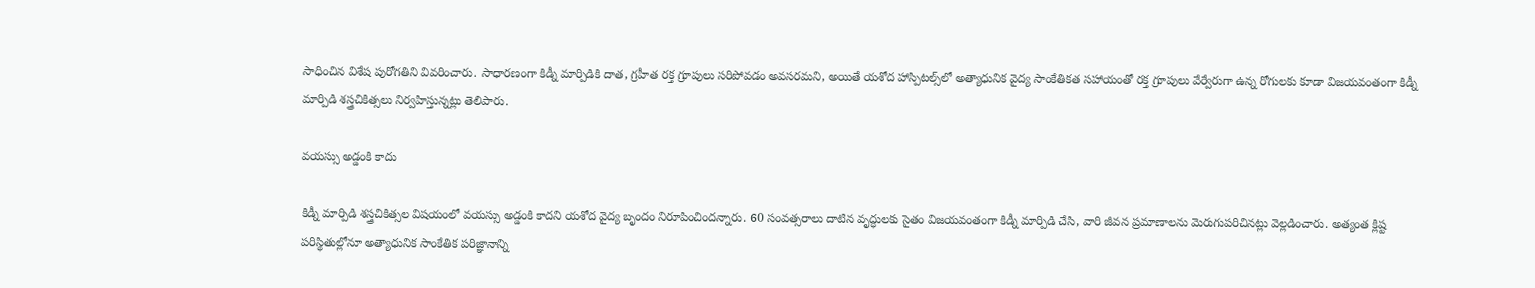సాధించిన విశేష పురోగతిని వివరించారు. సాధారణంగా కిడ్నీ మార్పిడికి దాత, గ్రహీత రక్త గ్రూపులు సరిపోవడం అవసరమని, అయితే యశోద హాస్పిటల్స్‌లో అత్యాధునిక వైద్య సాంకేతికత సహాయంతో రక్త గ్రూపులు వేర్వేరుగా ఉన్న రోగులకు కూడా విజయవంతంగా కిడ్నీ మార్పిడి శస్త్రచికిత్సలు నిర్వహిస్తున్నట్లు తెలిపారు.

వయస్సు అడ్డంకి కాదు

కిడ్నీ మార్పిడి శస్త్రచికిత్సల విషయంలో వయస్సు అడ్డంకి కాదని యశోద వైద్య బృందం నిరూపించిందన్నారు. 60 సంవత్సరాలు దాటిన వృద్ధులకు సైతం విజయవంతంగా కిడ్నీ మార్పిడి చేసి, వారి జీవన ప్రమాణాలను మెరుగుపరిచినట్లు వెల్లడించారు. అత్యంత క్లిష్ట పరిస్థితుల్లోనూ అత్యాధునిక సాంకేతిక పరిజ్ఞానాన్ని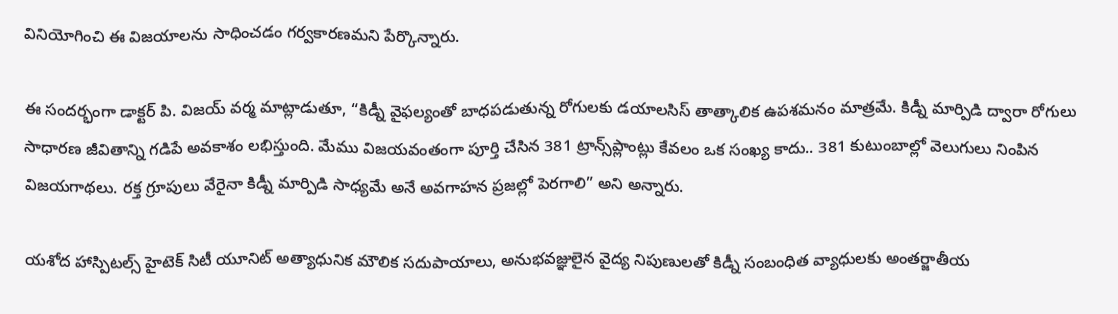వినియోగించి ఈ విజయాలను సాధించడం గర్వకారణమని పేర్కొన్నారు.

ఈ సందర్భంగా డాక్టర్ పి. విజయ్ వర్మ మాట్లాడుతూ, “కిడ్నీ వైఫల్యంతో బాధపడుతున్న రోగులకు డయాలసిస్ తాత్కాలిక ఉపశమనం మాత్రమే. కిడ్నీ మార్పిడి ద్వారా రోగులు సాధారణ జీవితాన్ని గడిపే అవకాశం లభిస్తుంది. మేము విజయవంతంగా పూర్తి చేసిన 381 ట్రాన్స్‌ప్లాంట్లు కేవలం ఒక సంఖ్య కాదు.. 381 కుటుంబాల్లో వెలుగులు నింపిన విజయగాథలు. రక్త గ్రూపులు వేరైనా కిడ్నీ మార్పిడి సాధ్యమే అనే అవగాహన ప్రజల్లో పెరగాలి” అని అన్నారు.

యశోద హాస్పిటల్స్ హైటెక్ సిటీ యూనిట్ అత్యాధునిక మౌలిక సదుపాయాలు, అనుభవజ్ఞులైన వైద్య నిపుణులతో కిడ్నీ సంబంధిత వ్యాధులకు అంతర్జాతీయ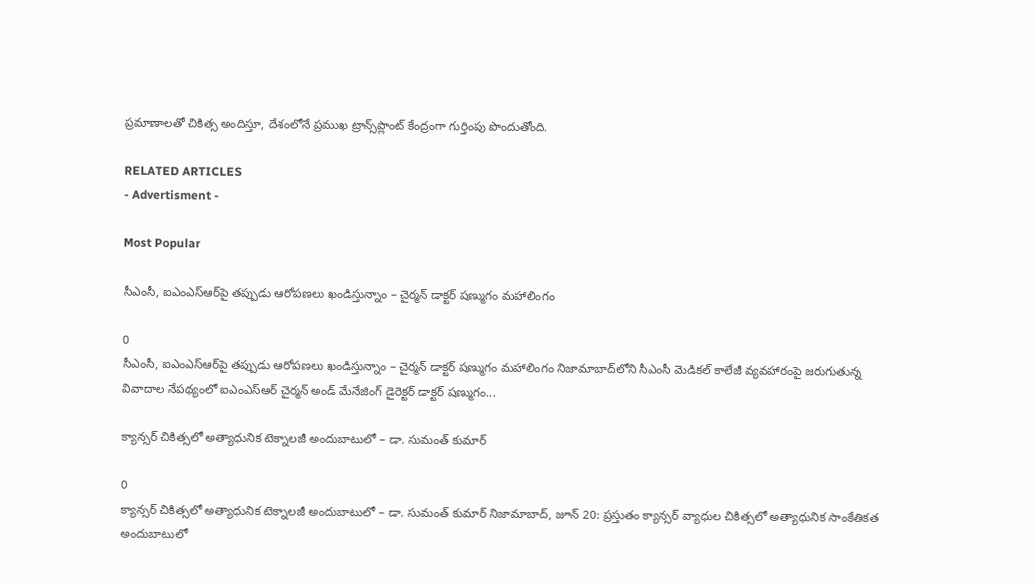ప్రమాణాలతో చికిత్స అందిస్తూ, దేశంలోనే ప్రముఖ ట్రాన్స్‌ప్లాంట్ కేంద్రంగా గుర్తింపు పొందుతోంది.

RELATED ARTICLES
- Advertisment -

Most Popular

సీఎంసీ, ఐఎంఎస్ఆర్‌పై తప్పుడు ఆరోపణలు ఖండిస్తున్నాం – చైర్మన్ డాక్టర్ షణ్ముగం మహాలింగం

0
సీఎంసీ, ఐఎంఎస్ఆర్‌పై తప్పుడు ఆరోపణలు ఖండిస్తున్నాం – చైర్మన్ డాక్టర్ షణ్ముగం మహాలింగం నిజామాబాద్‌లోని సీఎంసీ మెడికల్ కాలేజీ వ్యవహారంపై జరుగుతున్న వివాదాల నేపథ్యంలో ఐఎంఎస్ఆర్ చైర్మన్ అండ్ మేనేజింగ్ డైరెక్టర్ డాక్టర్ షణ్ముగం...

క్యాన్సర్ చికిత్సలో అత్యాధునిక టెక్నాలజీ అందుబాటులో – డా. సుమంత్ కుమార్

0
క్యాన్సర్ చికిత్సలో అత్యాధునిక టెక్నాలజీ అందుబాటులో – డా. సుమంత్ కుమార్ నిజామాబాద్, జూన్ 20: ప్రస్తుతం క్యాన్సర్ వ్యాధుల చికిత్సలో అత్యాధునిక సాంకేతికత అందుబాటులో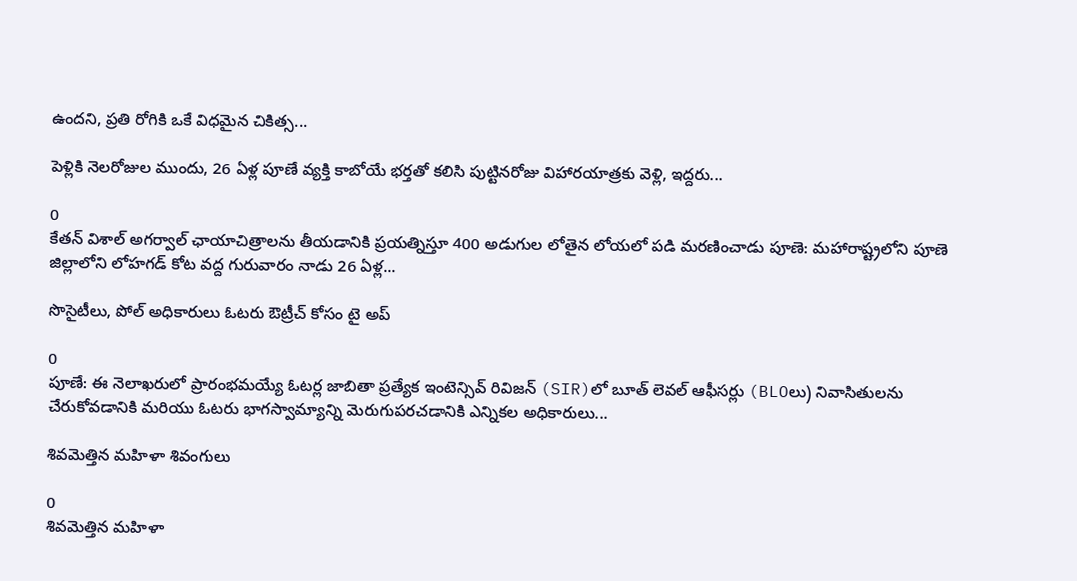ఉందని, ప్రతి రోగికి ఒకే విధమైన చికిత్స...

పెళ్లికి నెలరోజుల ముందు, 26 ఏళ్ల పూణే వ్యక్తి కాబోయే భర్తతో కలిసి పుట్టినరోజు విహారయాత్రకు వెళ్లి, ఇద్దరు...

0
కేతన్ విశాల్ అగర్వాల్ ఛాయాచిత్రాలను తీయడానికి ప్రయత్నిస్తూ 400 అడుగుల లోతైన లోయలో పడి మరణించాడు పూణె: మహారాష్ట్రలోని పూణె జిల్లాలోని లోహగడ్ కోట వద్ద గురువారం నాడు 26 ఏళ్ల...

సొసైటీలు, పోల్ అధికారులు ఓటరు ఔట్రీచ్ కోసం టై అప్

0
పూణే: ఈ నెలాఖరులో ప్రారంభమయ్యే ఓటర్ల జాబితా ప్రత్యేక ఇంటెన్సివ్ రివిజన్ (SIR)లో బూత్ లెవల్ ఆఫీసర్లు (BLOలు) నివాసితులను చేరుకోవడానికి మరియు ఓటరు భాగస్వామ్యాన్ని మెరుగుపరచడానికి ఎన్నికల అధికారులు...

శివమెత్తిన మహిళా శివంగులు

0
శివమెత్తిన మహిళా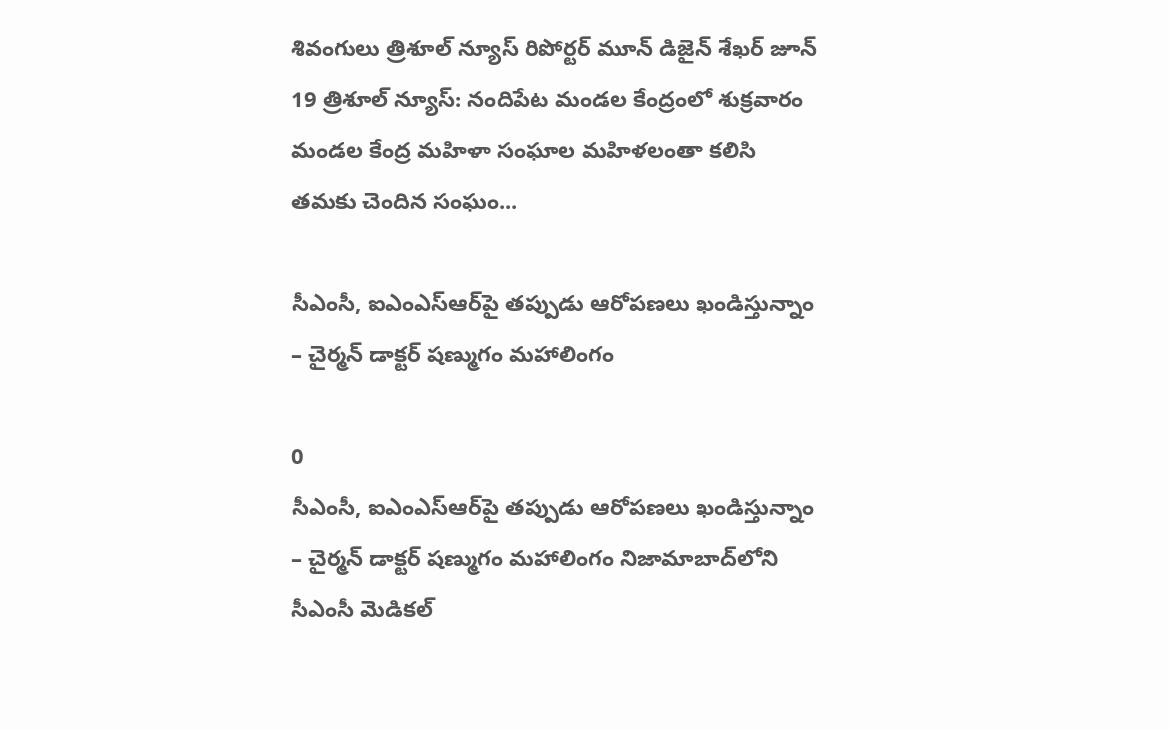శివంగులు త్రిశూల్ న్యూస్ రిపోర్టర్ మూన్ డిజైన్ శేఖర్ జూన్ 19 త్రిశూల్ న్యూస్: నందిపేట మండల కేంద్రంలో శుక్రవారం మండల కేంద్ర మహిళా సంఘాల మహిళలంతా కలిసి తమకు చెందిన సంఘం...

సీఎంసీ, ఐఎంఎస్ఆర్‌పై తప్పుడు ఆరోపణలు ఖండిస్తున్నాం – చైర్మన్ డాక్టర్ షణ్ముగం మహాలింగం

0
సీఎంసీ, ఐఎంఎస్ఆర్‌పై తప్పుడు ఆరోపణలు ఖండిస్తున్నాం – చైర్మన్ డాక్టర్ షణ్ముగం మహాలింగం నిజామాబాద్‌లోని సీఎంసీ మెడికల్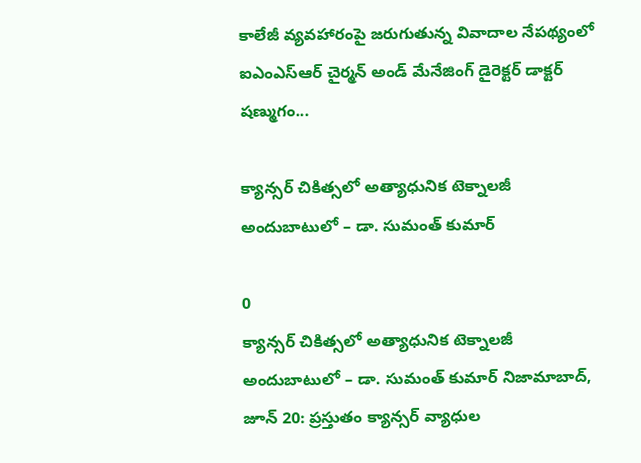కాలేజీ వ్యవహారంపై జరుగుతున్న వివాదాల నేపథ్యంలో ఐఎంఎస్ఆర్ చైర్మన్ అండ్ మేనేజింగ్ డైరెక్టర్ డాక్టర్ షణ్ముగం...

క్యాన్సర్ చికిత్సలో అత్యాధునిక టెక్నాలజీ అందుబాటులో – డా. సుమంత్ కుమార్

0
క్యాన్సర్ చికిత్సలో అత్యాధునిక టెక్నాలజీ అందుబాటులో – డా. సుమంత్ కుమార్ నిజామాబాద్, జూన్ 20: ప్రస్తుతం క్యాన్సర్ వ్యాధుల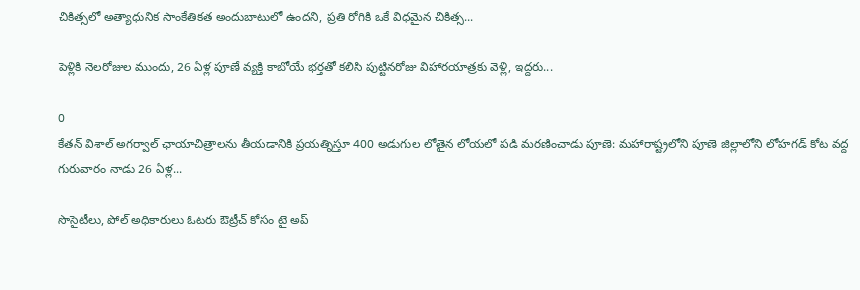చికిత్సలో అత్యాధునిక సాంకేతికత అందుబాటులో ఉందని, ప్రతి రోగికి ఒకే విధమైన చికిత్స...

పెళ్లికి నెలరోజుల ముందు, 26 ఏళ్ల పూణే వ్యక్తి కాబోయే భర్తతో కలిసి పుట్టినరోజు విహారయాత్రకు వెళ్లి, ఇద్దరు...

0
కేతన్ విశాల్ అగర్వాల్ ఛాయాచిత్రాలను తీయడానికి ప్రయత్నిస్తూ 400 అడుగుల లోతైన లోయలో పడి మరణించాడు పూణె: మహారాష్ట్రలోని పూణె జిల్లాలోని లోహగడ్ కోట వద్ద గురువారం నాడు 26 ఏళ్ల...

సొసైటీలు, పోల్ అధికారులు ఓటరు ఔట్రీచ్ కోసం టై అప్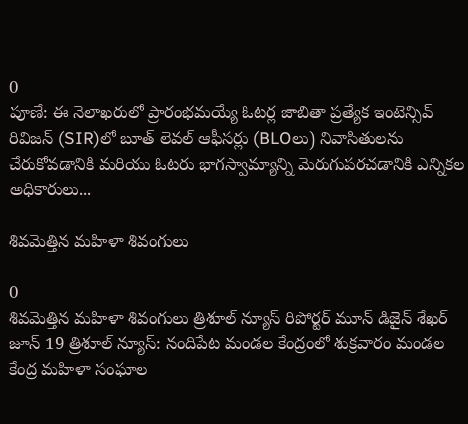0
పూణే: ఈ నెలాఖరులో ప్రారంభమయ్యే ఓటర్ల జాబితా ప్రత్యేక ఇంటెన్సివ్ రివిజన్ (SIR)లో బూత్ లెవల్ ఆఫీసర్లు (BLOలు) నివాసితులను చేరుకోవడానికి మరియు ఓటరు భాగస్వామ్యాన్ని మెరుగుపరచడానికి ఎన్నికల అధికారులు...

శివమెత్తిన మహిళా శివంగులు

0
శివమెత్తిన మహిళా శివంగులు త్రిశూల్ న్యూస్ రిపోర్టర్ మూన్ డిజైన్ శేఖర్ జూన్ 19 త్రిశూల్ న్యూస్: నందిపేట మండల కేంద్రంలో శుక్రవారం మండల కేంద్ర మహిళా సంఘాల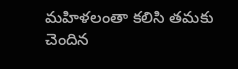మహిళలంతా కలిసి తమకు చెందిన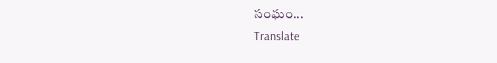సంఘం...
Translate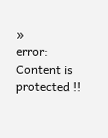»
error: Content is protected !!